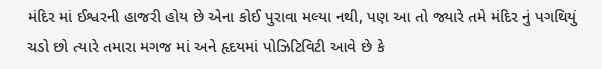મંદિર માં ઈશ્વરની હાજરી હોય છે એના કોઈ પુરાવા મલ્યા નથી, પણ આ તો જ્યારે તમે મંદિર નું પગથિયું ચડો છો ત્યારે તમારા મગજ માં અને હૃદયમાં પોઝિટિવિટી આવે છે કે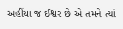અહીંયા જ ઈશ્વર છે એ તમને ત્યાં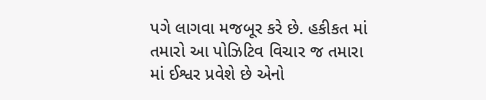પગે લાગવા મજબૂર કરે છે. હકીકત માં તમારો આ પોઝિટિવ વિચાર જ તમારા માં ઈશ્વર પ્રવેશે છે એનો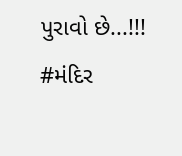પુરાવો છે...!!!
#મંદિર